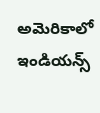అమెరికాలో ఇండియన్స్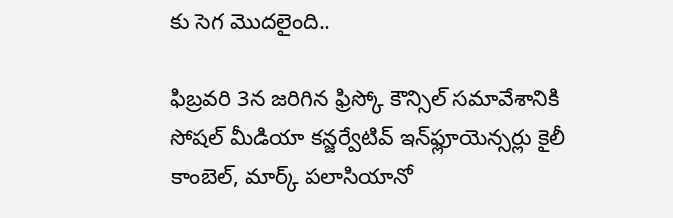కు సెగ మొదలైంది..

ఫిబ్రవరి 3న జరిగిన ఫ్రిస్కో కౌన్సిల్ సమావేశానికి సోషల్ మీడియా కన్జర్వేటివ్ ఇన్‌ఫ్లూయెన్సర్లు కైలీ కాంబెల్, మార్క్ పలాసియానో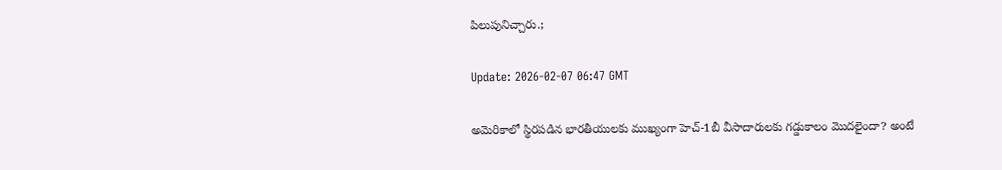పిలుపునిచ్చారు.;

Update: 2026-02-07 06:47 GMT

అమెరికాలో స్థిరపడిన భారతీయులకు ముఖ్యంగా హెచ్-1బీ వీసాదారులకు గడ్డుకాలం మొదలైందా? అంటే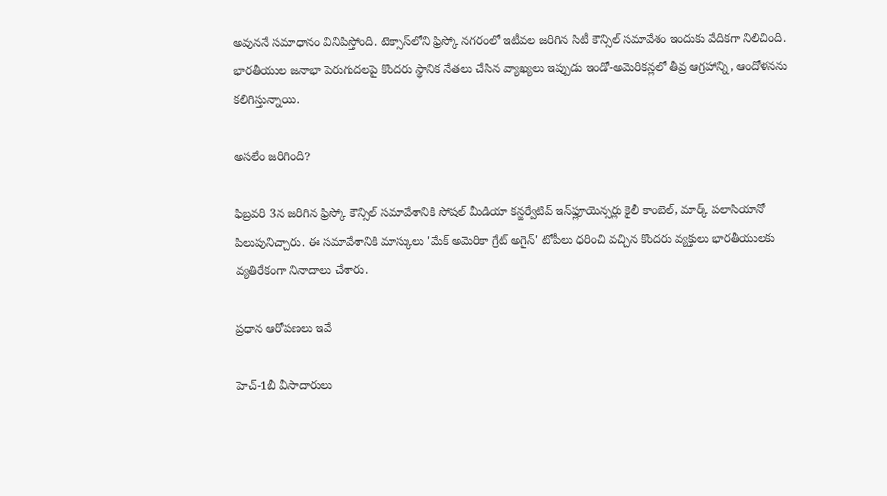అవుననే సమాధానం వినిపిస్తోంది. టెక్సాస్‌లోని ఫ్రిస్కో నగరంలో ఇటీవల జరిగిన సిటీ కౌన్సిల్ సమావేశం ఇందుకు వేదికగా నిలిచింది. భారతీయుల జనాభా పెరుగుదలపై కొందరు స్థానిక నేతలు చేసిన వ్యాఖ్యలు ఇప్పుడు ఇండో-అమెరికన్లలో తీవ్ర ఆగ్రహాన్ని, ఆందోళనను కలిగిస్తున్నాయి.

అసలేం జరిగింది?

ఫిబ్రవరి 3న జరిగిన ఫ్రిస్కో కౌన్సిల్ సమావేశానికి సోషల్ మీడియా కన్జర్వేటివ్ ఇన్‌ఫ్లూయెన్సర్లు కైలీ కాంబెల్, మార్క్ పలాసియానో పిలుపునిచ్చారు. ఈ సమావేశానికి మాస్కులు 'మేక్ అమెరికా గ్రేట్ అగైన్' టోపీలు ధరించి వచ్చిన కొందరు వ్యక్తులు భారతీయులకు వ్యతిరేకంగా నినాదాలు చేశారు.

ప్రధాన ఆరోపణలు ఇవే

హెచ్-1బీ వీసాదారులు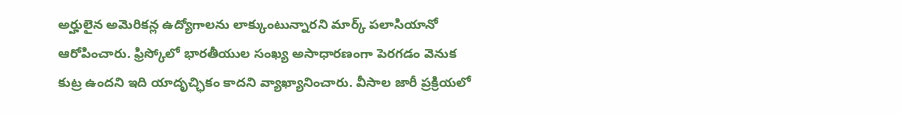అర్హులైన అమెరికన్ల ఉద్యోగాలను లాక్కుంటున్నారని మార్క్ పలాసియానో ఆరోపించారు. ఫ్రిస్కోలో భారతీయుల సంఖ్య అసాధారణంగా పెరగడం వెనుక కుట్ర ఉందని ఇది యాదృచ్ఛికం కాదని వ్యాఖ్యానించారు. వీసాల జారీ ప్రక్రియలో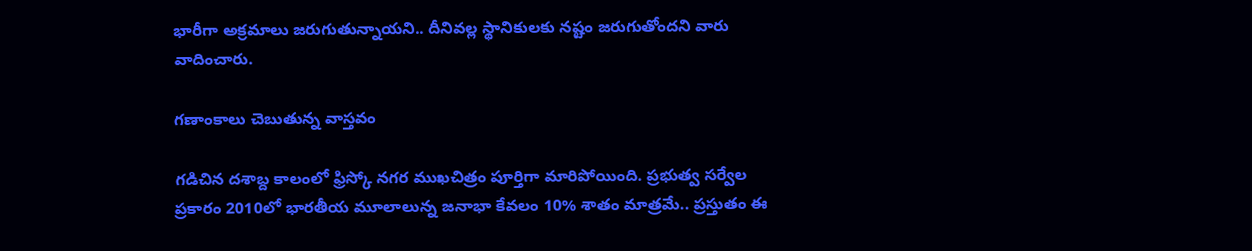భారీగా అక్రమాలు జరుగుతున్నాయని.. దీనివల్ల స్థానికులకు నష్టం జరుగుతోందని వారు వాదించారు.

గణాంకాలు చెబుతున్న వాస్తవం

గడిచిన దశాబ్ద కాలంలో ఫ్రిస్కో నగర ముఖచిత్రం పూర్తిగా మారిపోయింది. ప్రభుత్వ సర్వేల ప్రకారం 2010లో భారతీయ మూలాలున్న జనాభా కేవలం 10% శాతం మాత్రమే.. ప్రస్తుతం ఈ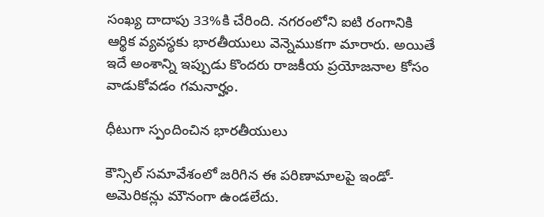సంఖ్య దాదాపు 33%కి చేరింది. నగరంలోని ఐటి రంగానికి ఆర్థిక వ్యవస్థకు భారతీయులు వెన్నెముకగా మారారు. అయితే ఇదే అంశాన్ని ఇప్పుడు కొందరు రాజకీయ ప్రయోజనాల కోసం వాడుకోవడం గమనార్హం.

ధీటుగా స్పందించిన భారతీయులు

కౌన్సిల్ సమావేశంలో జరిగిన ఈ పరిణామాలపై ఇండో-అమెరికన్లు మౌనంగా ఉండలేదు.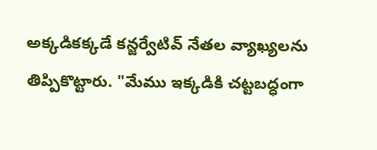అక్కడికక్కడే కన్జర్వేటివ్ నేతల వ్యాఖ్యలను తిప్పికొట్టారు. "మేము ఇక్కడికి చట్టబద్ధంగా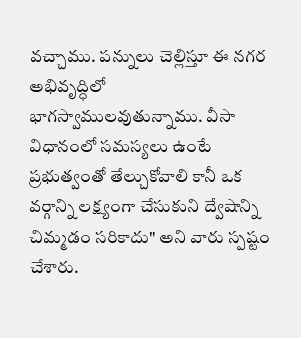వచ్చాము. పన్నులు చెల్లిస్తూ ఈ నగర అభివృద్ధిలో భాగస్వాములవుతున్నాము. వీసా విధానంలో సమస్యలు ఉంటే ప్రభుత్వంతో తేల్చుకోవాలి కానీ ఒక వర్గాన్ని లక్ష్యంగా చేసుకుని ద్వేషాన్ని చిమ్మడం సరికాదు" అని వారు స్పష్టం చేశారు.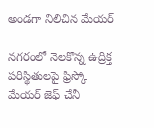అండగా నిలిచిన మేయర్

నగరంలో నెలకొన్న ఉద్రిక్త పరిస్థితులపై ఫ్రిస్కో మేయర్ జెఫ్ చేనీ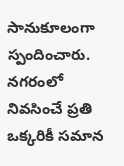సానుకూలంగా స్పందించారు. నగరంలో నివసించే ప్రతి ఒక్కరికీ సమాన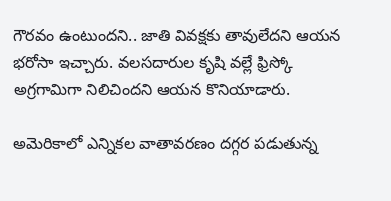గౌరవం ఉంటుందని.. జాతి వివక్షకు తావులేదని ఆయన భరోసా ఇచ్చారు. వలసదారుల కృషి వల్లే ఫ్రిస్కో అగ్రగామిగా నిలిచిందని ఆయన కొనియాడారు.

అమెరికాలో ఎన్నికల వాతావరణం దగ్గర పడుతున్న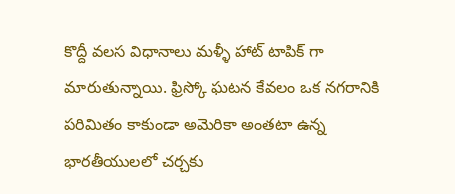కొద్దీ వలస విధానాలు మళ్ళీ హాట్ టాపిక్ గా మారుతున్నాయి. ఫ్రిస్కో ఘటన కేవలం ఒక నగరానికి పరిమితం కాకుండా అమెరికా అంతటా ఉన్న భారతీయులలో చర్చకు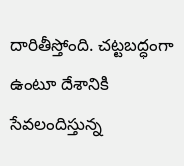దారితీస్తోంది. చట్టబద్ధంగా ఉంటూ దేశానికి సేవలందిస్తున్న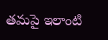తమపై ఇలాంటి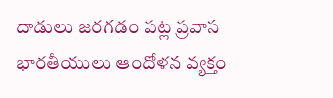దాడులు జరగడం పట్ల ప్రవాస భారతీయులు ఆందోళన వ్యక్తం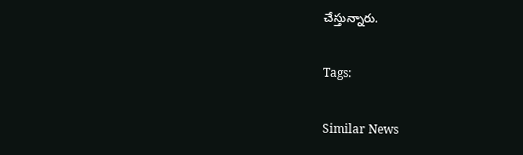చేస్తున్నారు.

Tags:

Similar News